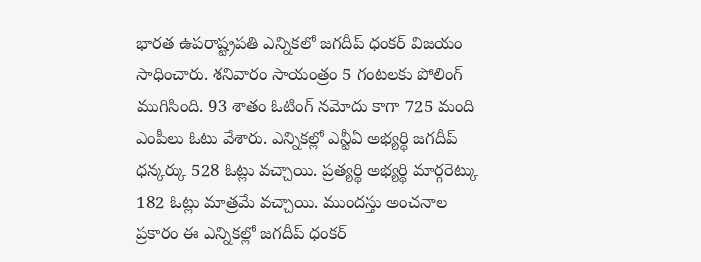భారత ఉపరాష్ట్రపతి ఎన్నికలో జగదీప్ ధంకర్ విజయం సాధించారు. శనివారం సాయంత్రం 5 గంటలకు పోలింగ్ ముగిసింది. 93 శాతం ఓటింగ్ నమోదు కాగా 725 మంది ఎంపీలు ఓటు వేశారు. ఎన్నికల్లో ఎన్టీఏ అభ్యర్థి జగదీప్ ధన్కర్కు 528 ఓట్లు వచ్చాయి. ప్రత్యర్థి అభ్యర్థి మార్గరెట్కు 182 ఓట్లు మాత్రమే వచ్చాయి. ముందస్తు అంచనాల ప్రకారం ఈ ఎన్నికల్లో జగదీప్ ధంకర్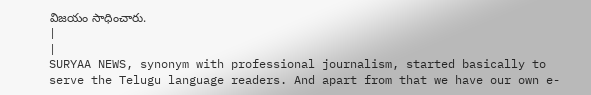విజయం సాధించారు.
|
|
SURYAA NEWS, synonym with professional journalism, started basically to serve the Telugu language readers. And apart from that we have our own e-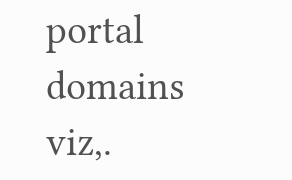portal domains viz,.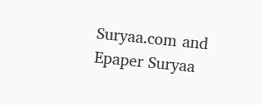Suryaa.com and Epaper Suryaa